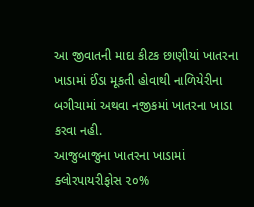આ જીવાતની માદા કીટક છાણીયાં ખાતરના ખાડામાં ઈંડા મૂકતી હોવાથી નાળિયેરીના બગીચામાં અથવા નજીકમાં ખાતરના ખાડા કરવા નહી.
આજુબાજુના ખાતરના ખાડામાં ક્લોરપાયરીફોસ ૨૦%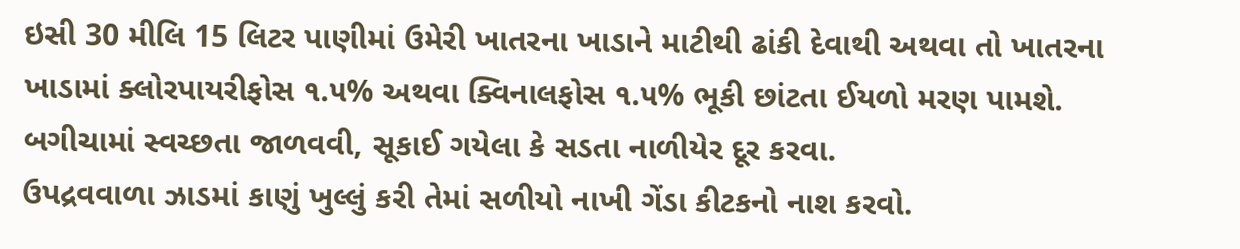ઇસી 30 મીલિ 15 લિટર પાણીમાં ઉમેરી ખાતરના ખાડાને માટીથી ઢાંકી દેવાથી અથવા તો ખાતરના ખાડામાં ક્લોરપાયરીફોસ ૧.૫% અથવા ક્વિનાલફોસ ૧.૫% ભૂકી છાંટતા ઈયળો મરણ પામશે.
બગીચામાં સ્વચ્છતા જાળવવી, સૂકાઈ ગયેલા કે સડતા નાળીયેર દૂર કરવા.
ઉપદ્રવવાળા ઝાડમાં કાણું ખુલ્લું કરી તેમાં સળીયો નાખી ગેંડા કીટકનો નાશ કરવો.